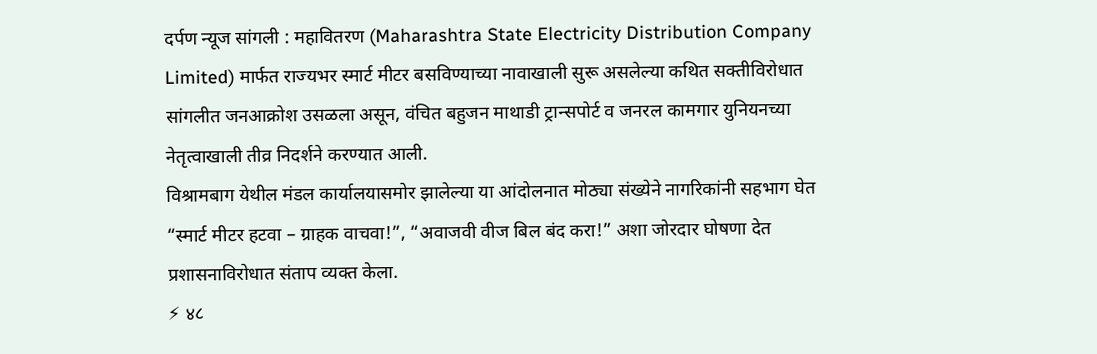दर्पण न्यूज सांगली : महावितरण (Maharashtra State Electricity Distribution Company Limited) मार्फत राज्यभर स्मार्ट मीटर बसविण्याच्या नावाखाली सुरू असलेल्या कथित सक्तीविरोधात सांगलीत जनआक्रोश उसळला असून, वंचित बहुजन माथाडी ट्रान्सपोर्ट व जनरल कामगार युनियनच्या नेतृत्वाखाली तीव्र निदर्शने करण्यात आली.
विश्रामबाग येथील मंडल कार्यालयासमोर झालेल्या या आंदोलनात मोठ्या संख्येने नागरिकांनी सहभाग घेत “स्मार्ट मीटर हटवा – ग्राहक वाचवा!”, “अवाजवी वीज बिल बंद करा!” अशा जोरदार घोषणा देत प्रशासनाविरोधात संताप व्यक्त केला.
⚡ ४८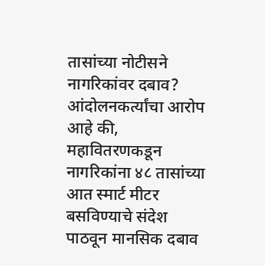तासांच्या नोटीसने नागरिकांवर दबाव?
आंदोलनकर्त्यांचा आरोप आहे की, महावितरणकडून नागरिकांना ४८ तासांच्या आत स्मार्ट मीटर बसविण्याचे संदेश पाठवून मानसिक दबाव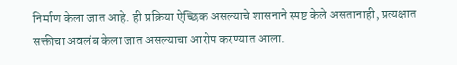निर्माण केला जात आहे. ही प्रक्रिया ऐच्छिक असल्याचे शासनाने स्पष्ट केले असतानाही, प्रत्यक्षात सक्तीचा अवलंब केला जात असल्याचा आरोप करण्यात आला.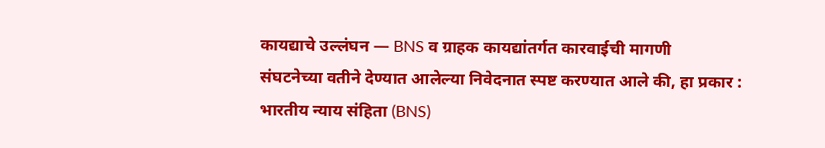कायद्याचे उल्लंघन — BNS व ग्राहक कायद्यांतर्गत कारवाईची मागणी
संघटनेच्या वतीने देण्यात आलेल्या निवेदनात स्पष्ट करण्यात आले की, हा प्रकार :
भारतीय न्याय संहिता (BNS)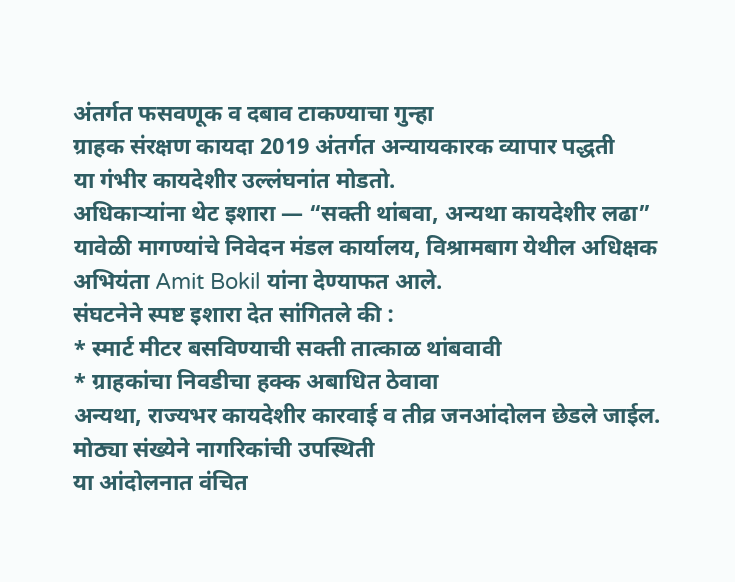अंतर्गत फसवणूक व दबाव टाकण्याचा गुन्हा
ग्राहक संरक्षण कायदा 2019 अंतर्गत अन्यायकारक व्यापार पद्धती
या गंभीर कायदेशीर उल्लंघनांत मोडतो.
अधिकाऱ्यांना थेट इशारा — “सक्ती थांबवा, अन्यथा कायदेशीर लढा”
यावेळी मागण्यांचे निवेदन मंडल कार्यालय, विश्रामबाग येथील अधिक्षक अभियंता Amit Bokil यांना देण्याफत आले.
संघटनेने स्पष्ट इशारा देत सांगितले की :
* स्मार्ट मीटर बसविण्याची सक्ती तात्काळ थांबवावी
* ग्राहकांचा निवडीचा हक्क अबाधित ठेवावा
अन्यथा, राज्यभर कायदेशीर कारवाई व तीव्र जनआंदोलन छेडले जाईल.
मोठ्या संख्येने नागरिकांची उपस्थिती
या आंदोलनात वंचित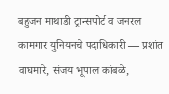बहुजन माथाडी ट्रान्सपोर्ट व जनरल कामगार युनियनचे पदाधिकारी — प्रशांत वाघमारे, संजय भूपाल कांबळे,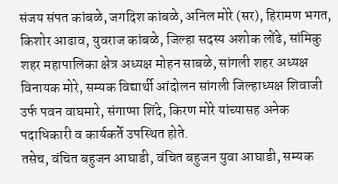संजय संपत कांबळे, जगदिश कांबळे, अनिल मोरे (सर), हिरामण भगत, किशोर आढाव, युवराज कांबळे, जिल्हा सदस्य अशोक लोंढे, सांमिकु शहर महापालिका क्षेत्र अध्यक्ष मोहन साबळे, सांगली शहर अध्यक्ष विनायक मोरे, सम्यक विद्यार्थी आंदोलन सांगली जिल्हाध्यक्ष शिवाजी उर्फ पवन वाघमारे, संगाप्पा शिंदे, किरण मोरे यांच्यासह अनेक पदाधिकारी व कार्यकर्ते उपस्थित होते.
तसेच, वंचित बहुजन आघाडी, वंचित बहुजन युवा आघाडी, सम्यक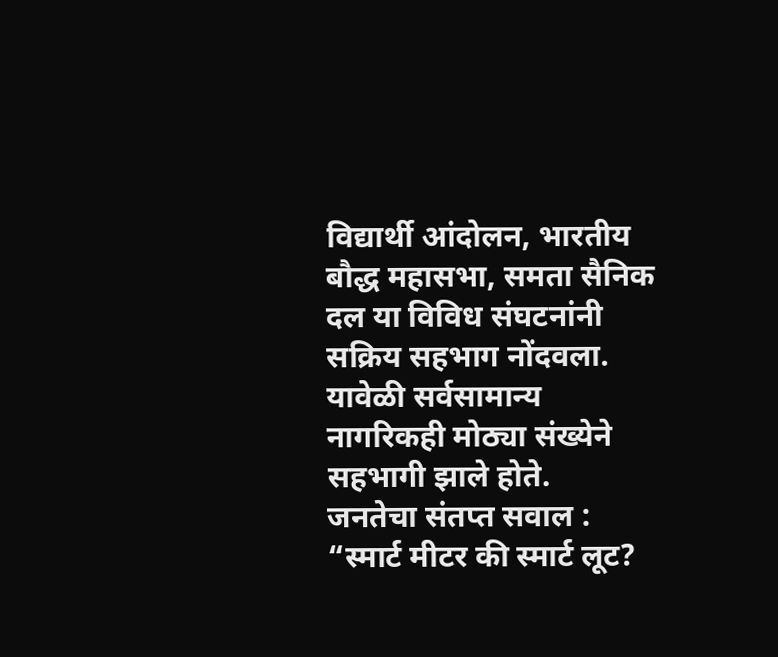विद्यार्थी आंदोलन, भारतीय बौद्ध महासभा, समता सैनिक दल या विविध संघटनांनी सक्रिय सहभाग नोंदवला. यावेळी सर्वसामान्य नागरिकही मोठ्या संख्येने सहभागी झाले होते.
जनतेचा संतप्त सवाल :
“स्मार्ट मीटर की स्मार्ट लूट?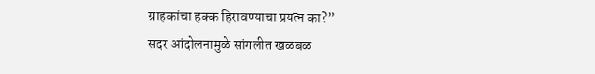ग्राहकांचा हक्क हिरावण्याचा प्रयत्न का?”
सदर आंदोलनामुळे सांगलीत खळबळ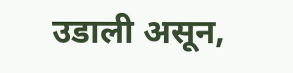उडाली असून,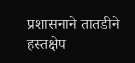प्रशासनाने तातडीने हस्तक्षेप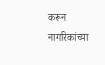करून नागरिकांच्या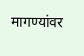मागण्यांवर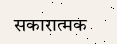सकारात्मक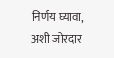निर्णय घ्यावा, अशी जोरदार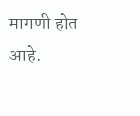मागणी होत आहे.